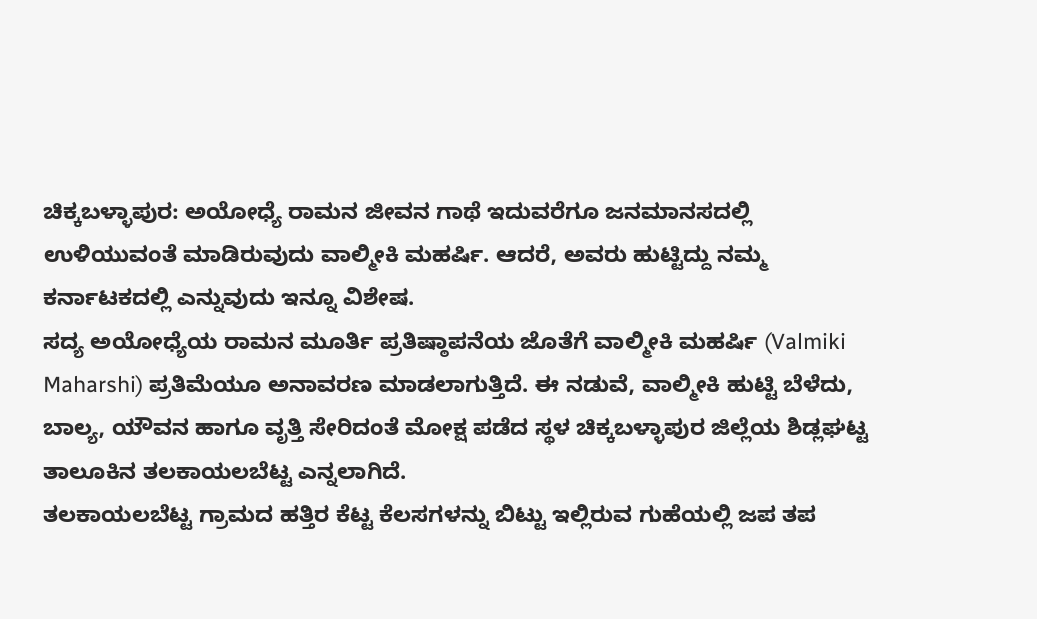ಚಿಕ್ಕಬಳ್ಳಾಪುರ: ಅಯೋಧ್ಯೆ ರಾಮನ ಜೀವನ ಗಾಥೆ ಇದುವರೆಗೂ ಜನಮಾನಸದಲ್ಲಿ ಉಳಿಯುವಂತೆ ಮಾಡಿರುವುದು ವಾಲ್ಮೀಕಿ ಮಹರ್ಷಿ. ಆದರೆ, ಅವರು ಹುಟ್ಟಿದ್ದು ನಮ್ಮ ಕರ್ನಾಟಕದಲ್ಲಿ ಎನ್ನುವುದು ಇನ್ನೂ ವಿಶೇಷ.
ಸದ್ಯ ಅಯೋಧ್ಯೆಯ ರಾಮನ ಮೂರ್ತಿ ಪ್ರತಿಷ್ಠಾಪನೆಯ ಜೊತೆಗೆ ವಾಲ್ಮೀಕಿ ಮಹರ್ಷಿ (Valmiki Maharshi) ಪ್ರತಿಮೆಯೂ ಅನಾವರಣ ಮಾಡಲಾಗುತ್ತಿದೆ. ಈ ನಡುವೆ, ವಾಲ್ಮೀಕಿ ಹುಟ್ಟಿ ಬೆಳೆದು, ಬಾಲ್ಯ, ಯೌವನ ಹಾಗೂ ವೃತ್ತಿ ಸೇರಿದಂತೆ ಮೋಕ್ಷ ಪಡೆದ ಸ್ಥಳ ಚಿಕ್ಕಬಳ್ಳಾಪುರ ಜಿಲ್ಲೆಯ ಶಿಡ್ಲಘಟ್ಟ ತಾಲೂಕಿನ ತಲಕಾಯಲಬೆಟ್ಟ ಎನ್ನಲಾಗಿದೆ.
ತಲಕಾಯಲಬೆಟ್ಟ ಗ್ರಾಮದ ಹತ್ತಿರ ಕೆಟ್ಟ ಕೆಲಸಗಳನ್ನು ಬಿಟ್ಟು ಇಲ್ಲಿರುವ ಗುಹೆಯಲ್ಲಿ ಜಪ ತಪ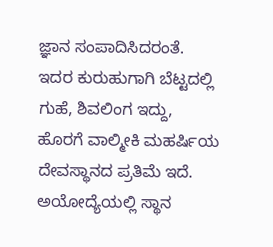ಜ್ಞಾನ ಸಂಪಾದಿಸಿದರಂತೆ. ಇದರ ಕುರುಹುಗಾಗಿ ಬೆಟ್ಟದಲ್ಲಿ ಗುಹೆ, ಶಿವಲಿಂಗ ಇದ್ದು, ಹೊರಗೆ ವಾಲ್ಮೀಕಿ ಮಹರ್ಷಿಯ ದೇವಸ್ಥಾನದ ಪ್ರತಿಮೆ ಇದೆ. ಅಯೋದ್ಯೆಯಲ್ಲಿ ಸ್ಥಾನ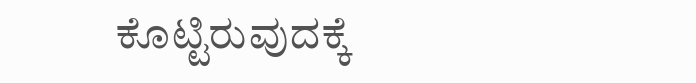ಕೊಟ್ಟಿರುವುದಕ್ಕೆ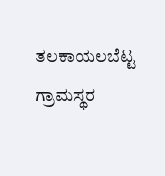ತಲಕಾಯಲಬೆಟ್ಟ ಗ್ರಾಮಸ್ಥರ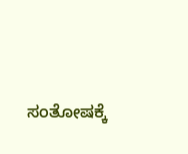ಸಂತೋಷಕ್ಕೆ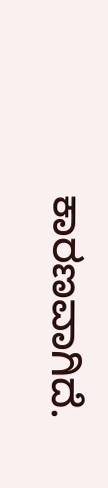ಕಾರಣವಾಗಿದೆ.